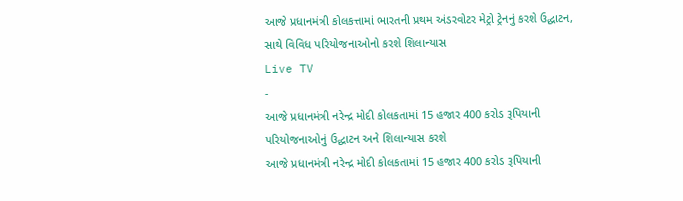આજે પ્રધાનમંત્રી કોલકત્તામાં ભારતની પ્રથમ અંડરવોટર મેટ્રો ટ્રેનનું કરશે ઉદ્ઘાટન, સાથે વિવિધ પરિયોજનાઓનો કરશે શિલાન્યાસ
Live TV
-
આજે પ્રધાનમંત્રી નરેન્દ્ર મોદી કોલકતામાં 15 હજાર 400 કરોડ રૂપિયાની પરિયોજનાઓનું ઉદ્ધાટન અને શિલાન્યાસ કરશે
આજે પ્રધાનમંત્રી નરેન્દ્ર મોદી કોલકતામાં 15 હજાર 400 કરોડ રૂપિયાની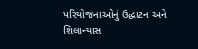પરિયોજનાઓનું ઉદ્ધાટન અને શિલાન્યાસ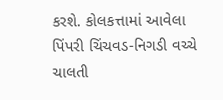કરશે. કોલકત્તામાં આવેલા પિંપરી ચિંચવડ-નિગડી વચ્ચે ચાલતી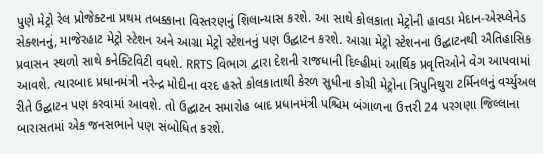પુણે મેટ્રો રેલ પ્રોજેક્ટના પ્રથમ તબક્કાના વિસ્તરણનું શિલાન્યાસ કરશે. આ સાથે કોલકાતા મેટ્રોની હાવડા મેદાન-એસ્પ્લેનેડ સેક્શનનું, માજેરહાટ મેટ્રો સ્ટેશન અને આગ્રા મેટ્રો સ્ટેશનનું પણ ઉદ્ઘાટન કરશે. આગ્રા મેટ્રો સ્ટેશનના ઉદ્ઘાટનથી ઐતિહાસિક પ્રવાસન સ્થળો સાથે કનેક્ટિવિટી વધશે. RRTS વિભાગ દ્વારા દેશની રાજધાની દિલ્હીમાં આર્થિક પ્રવૃત્તિઓને વેગ આપવામાં આવશે. ત્યારબાદ પ્રધાનમંત્રી નરેન્દ્ર મોદીના વરદ હસ્તે કોલકાતાથી કેરળ સુધીના કોચી મેટ્રોના ત્રિપુનિથુરા ટર્મિનલનું વર્ચ્યુઅલ રીતે ઉદ્ઘાટન પણ કરવામાં આવશે. તો ઉદ્ઘાટન સમારોહ બાદ પ્રધાનમંત્રી પશ્ચિમ બંગાળના ઉત્તરી 24 પરગણા જિલ્લાના બારાસતમાં એક જનસભાને પણ સંબોધિત કરશે.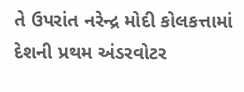તે ઉપરાંત નરેન્દ્ર મોદી કોલકત્તામાં દેશની પ્રથમ અંડરવોટર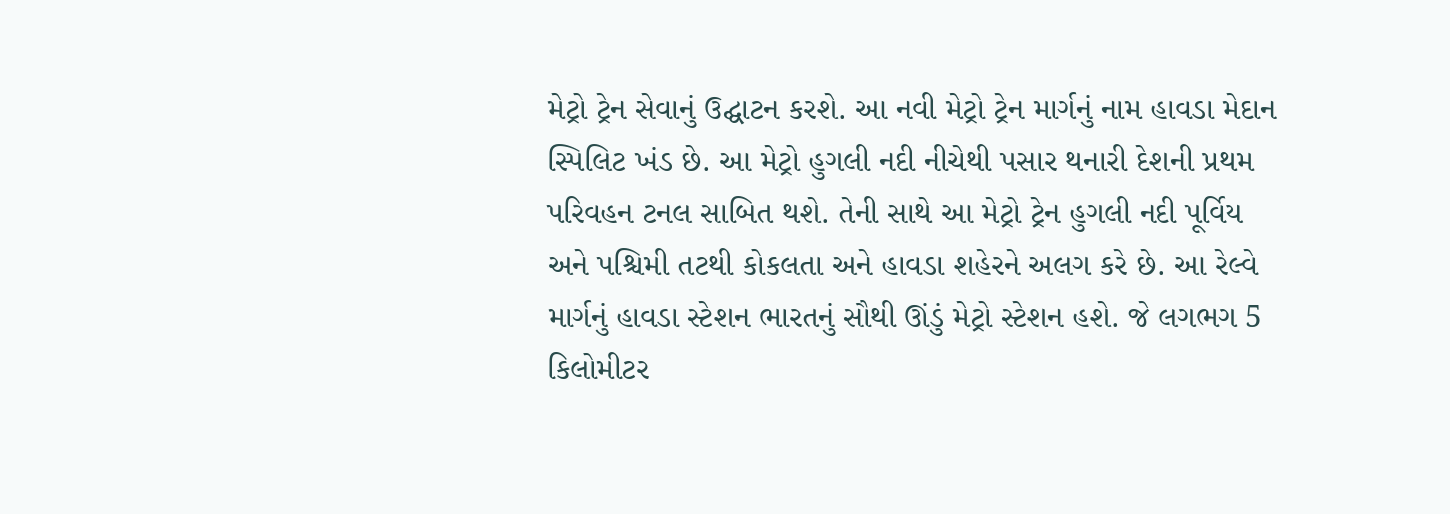મેટ્રો ટ્રેન સેવાનું ઉદ્ઘાટન કરશે. આ નવી મેટ્રો ટ્રેન માર્ગનું નામ હાવડા મેદાન સ્પિલિટ ખંડ છે. આ મેટ્રો હુગલી નદી નીચેથી પસાર થનારી દેશની પ્રથમ પરિવહન ટનલ સાબિત થશે. તેની સાથે આ મેટ્રો ટ્રેન હુગલી નદી પૂર્વિય અને પશ્ચિમી તટથી કોકલતા અને હાવડા શહેરને અલગ કરે છે. આ રેલ્વે માર્ગનું હાવડા સ્ટેશન ભારતનું સૌથી ઊંડું મેટ્રો સ્ટેશન હશે. જે લગભગ 5 કિલોમીટર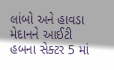લાંબો અને હાવડા મેદાનને આઈટી હબના સેક્ટર 5 માં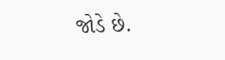જોડે છે.